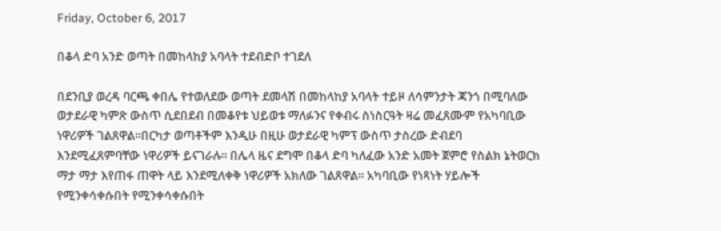Friday, October 6, 2017

በቆላ ድባ አንድ ወጣት በመከላከያ አባላት ተደብድቦ ተገደለ

በደንቢያ ወረዳ ባርጫ ቀበሌ የተወለደው ወጣት ደመላሽ በመከላከያ አባላት ተይዞ ለሳምንታት ጃንጎ በሚባለው ወታደራዊ ካምጽ ውስጥ ሲደበደብ በመቆየቱ ህይወቱ ማለፉንና የቀብሩ ስነስርዓት ዛሬ መፈጸሙም የአካባቢው ነዋሪዎች ገልጸዋል፡፡በርካታ ወጣቶችም እንዲሁ በዚሁ ወታደራዊ ካምፕ ውስጥ ታስረው ድብደባ እንደሚፈጸምባቸው ነዋሪዎች ይናገራሉ። በሌላ ዜና ደግሞ በቆላ ድባ ካለፈው አንድ አመት ጀምሮ የስልክ ኔትወርክ ማታ ማታ እየጠፋ ጠዋት ላይ እንደሚለቀቅ ነዋሪዎች አክለው ገልጸዋል። አካባቢው የነጻነት ሃይሎች የሚንቀሳቀሱበት የሚንቀሳቀሱበት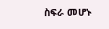ስፍራ መሆኑ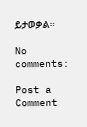ይታወቃል።

No comments:

Post a Comment